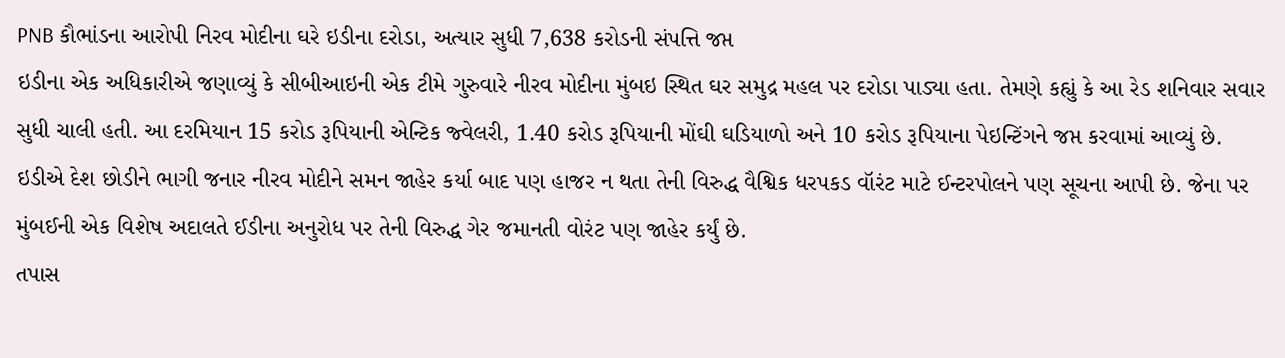PNB કૌભાંડના આરોપી નિરવ મોદીના ઘરે ઇડીના દરોડા, અત્યાર સુધી 7,638 કરોડની સંપત્તિ જપ્ત
ઇડીના એક અધિકારીએ જણાવ્યું કે સીબીઆઇની એક ટીમે ગુરુવારે નીરવ મોદીના મુંબઇ સ્થિત ઘર સમુદ્ર મહલ પર દરોડા પાડ્યા હતા. તેમણે કહ્યું કે આ રેડ શનિવાર સવાર સુધી ચાલી હતી. આ દરમિયાન 15 કરોડ રૂપિયાની એન્ટિક જ્વેલરી, 1.40 કરોડ રૂપિયાની મોંઘી ઘડિયાળો અને 10 કરોડ રૂપિયાના પેઇન્ટિંગને જપ્ત કરવામાં આવ્યું છે.
ઇડીએ દેશ છોડીને ભાગી જનાર નીરવ મોદીને સમન જાહેર કર્યા બાદ પણ હાજર ન થતા તેની વિરુદ્ધ વૈશ્વિક ધરપકડ વૉરંટ માટે ઈન્ટરપોલને પણ સૂચના આપી છે. જેના પર મુંબઈની એક વિશેષ અદાલતે ઈડીના અનુરોધ પર તેની વિરુદ્ધ ગેર જમાનતી વોરંટ પણ જાહેર કર્યું છે.
તપાસ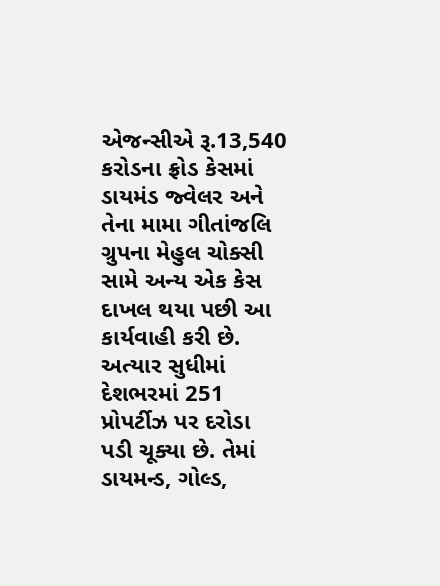એજન્સીએ રૂ.13,540 કરોડના ફ્રોડ કેસમાં ડાયમંડ જ્વેલર અને તેના મામા ગીતાંજલિ ગ્રુપના મેહુલ ચોક્સી સામે અન્ય એક કેસ દાખલ થયા પછી આ કાર્યવાહી કરી છે. અત્યાર સુધીમાં દેશભરમાં 251 પ્રોપર્ટીઝ પર દરોડા પડી ચૂક્યા છે. તેમાં ડાયમન્ડ, ગોલ્ડ,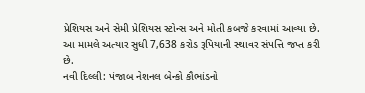પ્રેશિયસ અને સેમી પ્રેશિયસ સ્ટોન્સ અને મોતી કબજે કરવામાં આવ્યા છે. આ મામલે અત્યાર સુધી 7,638 કરોડ રૂપિયાની સ્થાવર સંપત્તિ જપ્ત કરી છે.
નવી દિલ્લી: પંજાબ નેશનલ બેન્કો કૌભાંડનો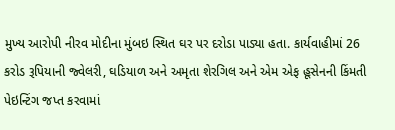મુખ્ય આરોપી નીરવ મોદીના મુંબઇ સ્થિત ઘર પર દરોડા પાડ્યા હતા. કાર્યવાહીમાં 26 કરોડ રૂપિયાની જ્વેલરી, ઘડિયાળ અને અમૃતા શેરગિલ અને એમ એફ હૂસેનની કિંમતી પેઇન્ટિંગ જપ્ત કરવામાં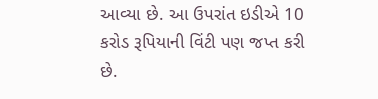આવ્યા છે. આ ઉપરાંત ઇડીએ 10 કરોડ રૂપિયાની વિંટી પણ જપ્ત કરી છે.